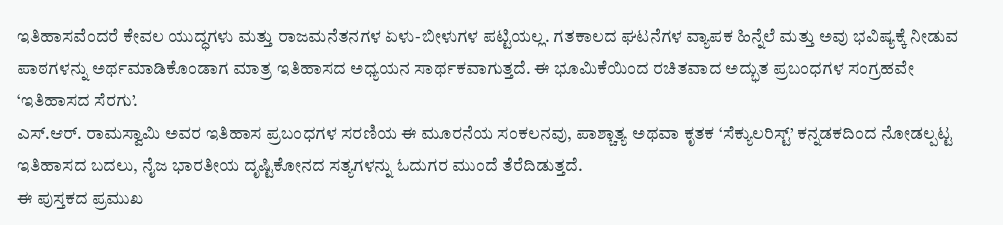ಇತಿಹಾಸವೆಂದರೆ ಕೇವಲ ಯುದ್ಧಗಳು ಮತ್ತು ರಾಜಮನೆತನಗಳ ಏಳು-ಬೀಳುಗಳ ಪಟ್ಟಿಯಲ್ಲ. ಗತಕಾಲದ ಘಟನೆಗಳ ವ್ಯಾಪಕ ಹಿನ್ನೆಲೆ ಮತ್ತು ಅವು ಭವಿಷ್ಯಕ್ಕೆ ನೀಡುವ ಪಾಠಗಳನ್ನು ಅರ್ಥಮಾಡಿಕೊಂಡಾಗ ಮಾತ್ರ ಇತಿಹಾಸದ ಅಧ್ಯಯನ ಸಾರ್ಥಕವಾಗುತ್ತದೆ. ಈ ಭೂಮಿಕೆಯಿಂದ ರಚಿತವಾದ ಅದ್ಭುತ ಪ್ರಬಂಧಗಳ ಸಂಗ್ರಹವೇ ‘ಇತಿಹಾಸದ ಸೆರಗು’.
ಎಸ್.ಆರ್. ರಾಮಸ್ವಾಮಿ ಅವರ ಇತಿಹಾಸ ಪ್ರಬಂಧಗಳ ಸರಣಿಯ ಈ ಮೂರನೆಯ ಸಂಕಲನವು, ಪಾಶ್ಚಾತ್ಯ ಅಥವಾ ಕೃತಕ ‘ಸೆಕ್ಯುಲರಿಸ್ಟ್’ ಕನ್ನಡಕದಿಂದ ನೋಡಲ್ಪಟ್ಟ ಇತಿಹಾಸದ ಬದಲು, ನೈಜ ಭಾರತೀಯ ದೃಷ್ಟಿಕೋನದ ಸತ್ಯಗಳನ್ನು ಓದುಗರ ಮುಂದೆ ತೆರೆದಿಡುತ್ತದೆ.
ಈ ಪುಸ್ತಕದ ಪ್ರಮುಖ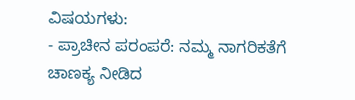ವಿಷಯಗಳು:
- ಪ್ರಾಚೀನ ಪರಂಪರೆ: ನಮ್ಮ ನಾಗರಿಕತೆಗೆ ಚಾಣಕ್ಯ ನೀಡಿದ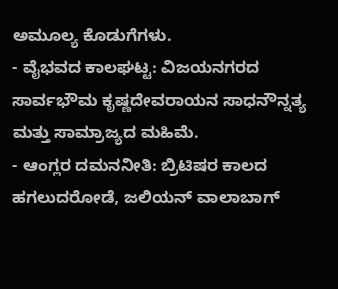ಅಮೂಲ್ಯ ಕೊಡುಗೆಗಳು.
- ವೈಭವದ ಕಾಲಘಟ್ಟ: ವಿಜಯನಗರದ ಸಾರ್ವಭೌಮ ಕೃಷ್ಣದೇವರಾಯನ ಸಾಧನೌನ್ನತ್ಯ ಮತ್ತು ಸಾಮ್ರಾಜ್ಯದ ಮಹಿಮೆ.
- ಆಂಗ್ಲರ ದಮನನೀತಿ: ಬ್ರಿಟಿಷರ ಕಾಲದ ಹಗಲುದರೋಡೆ, ಜಲಿಯನ್ ವಾಲಾಬಾಗ್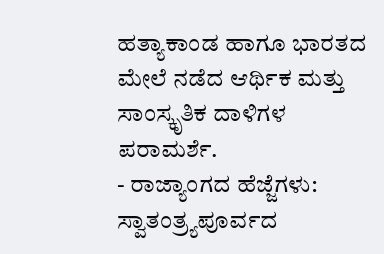ಹತ್ಯಾಕಾಂಡ ಹಾಗೂ ಭಾರತದ ಮೇಲೆ ನಡೆದ ಆರ್ಥಿಕ ಮತ್ತು ಸಾಂಸ್ಕೃತಿಕ ದಾಳಿಗಳ ಪರಾಮರ್ಶೆ.
- ರಾಜ್ಯಾಂಗದ ಹೆಜ್ಜೆಗಳು: ಸ್ವಾತಂತ್ರ್ಯಪೂರ್ವದ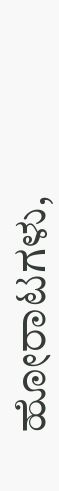ಹೋರಾಟಗಳು,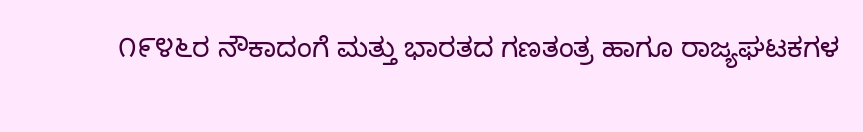೧೯೪೬ರ ನೌಕಾದಂಗೆ ಮತ್ತು ಭಾರತದ ಗಣತಂತ್ರ ಹಾಗೂ ರಾಜ್ಯಘಟಕಗಳ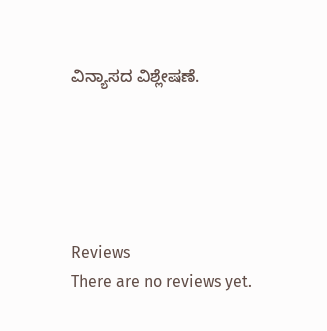ವಿನ್ಯಾಸದ ವಿಶ್ಲೇಷಣೆ.





Reviews
There are no reviews yet.